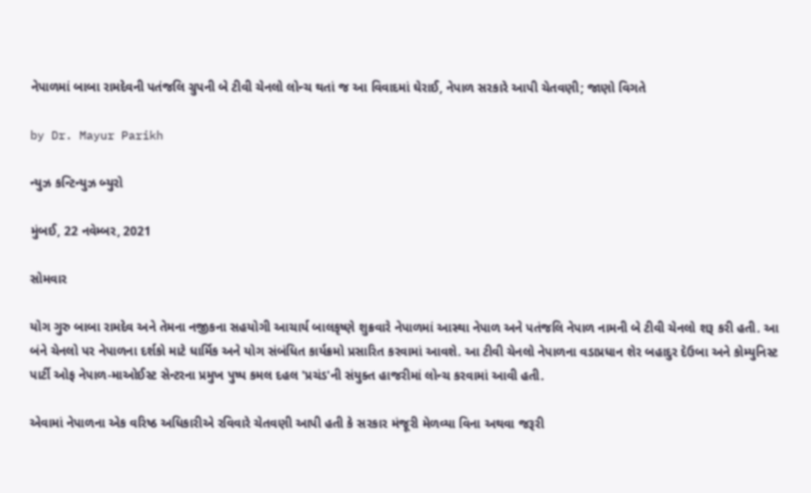નેપાળમાં બાબા રામદેવની પતંજલિ ગ્રુપની બે ટીવી ચેનલો લોન્ચ થતાં જ આ વિવાદમાં ઘેરાઈ, નેપાળ સરકારે આપી ચેતવણી; જાણો વિગતે

by Dr. Mayur Parikh

ન્યુઝ કન્ટિન્યુઝ બ્યુરો

મુંબઈ, 22 નવેમ્બર, 2021

સોમવાર

યોગ ગુરુ બાબા રામદેવ અને તેમના નજીકના સહયોગી આચાર્ય બાલકૃષ્ણે શુક્રવારે નેપાળમાં આસ્થા નેપાળ અને પતંજલિ નેપાળ નામની બે ટીવી ચેનલો શરૂ કરી હતી. આ બંને ચેનલો પર નેપાળના દર્શકો માટે ધાર્મિક અને યોગ સંબંધિત કાર્યક્રમો પ્રસારિત કરવામાં આવશે. આ ટીવી ચેનલો નેપાળના વડાપ્રધાન શેર બહાદુર દેઉબા અને કોમ્યુનિસ્ટ પાર્ટી ઓફ નેપાળ-માઓઈસ્ટ સેન્ટરના પ્રમુખ પુષ્પ કમલ દહલ 'પ્રચંડ'ની સંયુક્ત હાજરીમાં લોન્ચ કરવામાં આવી હતી.

એવામાં નેપાળના એક વરિષ્ઠ અધિકારીએ રવિવારે ચેતવણી આપી હતી કે સરકાર મંજૂરી મેળવ્યા વિના અથવા જરૂરી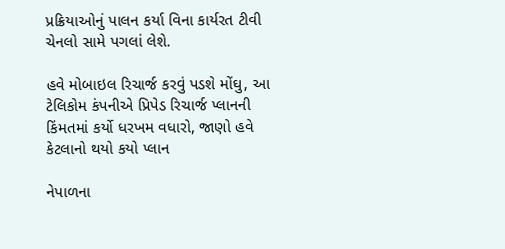પ્રક્રિયાઓનું પાલન કર્યા વિના કાર્યરત ટીવી ચેનલો સામે પગલાં લેશે.

હવે મોબાઇલ રિચાર્જ કરવું પડશે મોંઘુ, આ ટેલિકોમ કંપનીએ પ્રિપેડ રિચાર્જ પ્લાનની કિંમતમાં કર્યો ધરખમ વધારો, જાણો હવે કેટલાનો થયો કયો પ્લાન

નેપાળના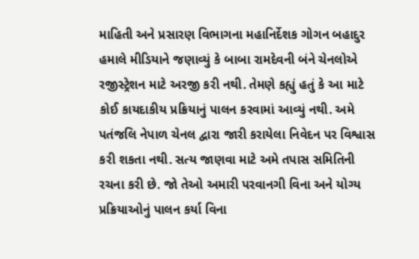માહિતી અને પ્રસારણ વિભાગના મહાનિર્દેશક ગોગન બહાદુર હમાલે મીડિયાને જણાવ્યું કે બાબા રામદેવની બંને ચેનલોએ રજીસ્ટ્રેશન માટે અરજી કરી નથી. તેમણે કહ્યું હતું કે આ માટે કોઈ કાયદાકીય પ્રક્રિયાનું પાલન કરવામાં આવ્યું નથી. અમે પતંજલિ નેપાળ ચેનલ દ્વારા જારી કરાયેલા નિવેદન પર વિશ્વાસ કરી શકતા નથી. સત્ય જાણવા માટે અમે તપાસ સમિતિની રચના કરી છે. જો તેઓ અમારી પરવાનગી વિના અને યોગ્ય પ્રક્રિયાઓનું પાલન કર્યા વિના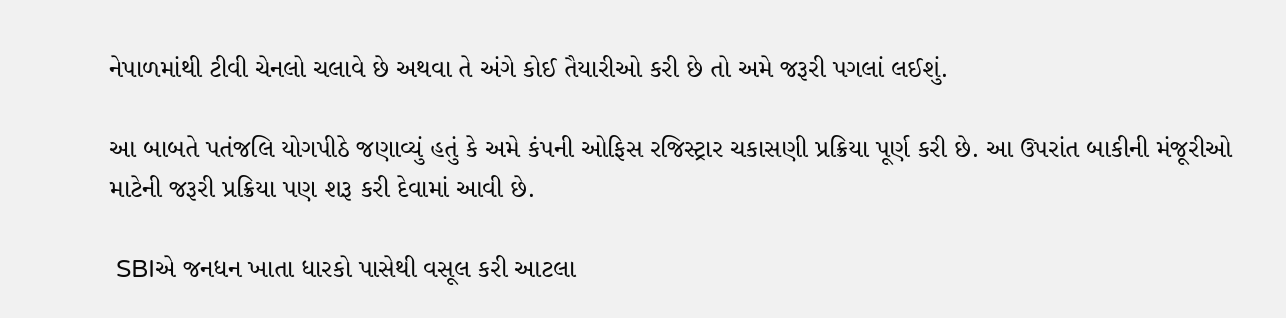નેપાળમાંથી ટીવી ચેનલો ચલાવે છે અથવા તે અંગે કોઈ તૈયારીઓ કરી છે તો અમે જરૂરી પગલાં લઈશું.

આ બાબતે પતંજલિ યોગપીઠે જણાવ્યું હતું કે અમે કંપની ઓફિસ રજિસ્ટ્રાર ચકાસણી પ્રક્રિયા પૂર્ણ કરી છે. આ ઉપરાંત બાકીની મંજૂરીઓ માટેની જરૂરી પ્રક્રિયા પણ શરૂ કરી દેવામાં આવી છે.

 SBIએ જનધન ખાતા ધારકો પાસેથી વસૂલ કરી આટલા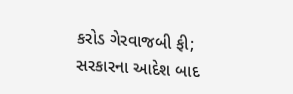કરોડ ગેરવાજબી ફી; સરકારના આદેશ બાદ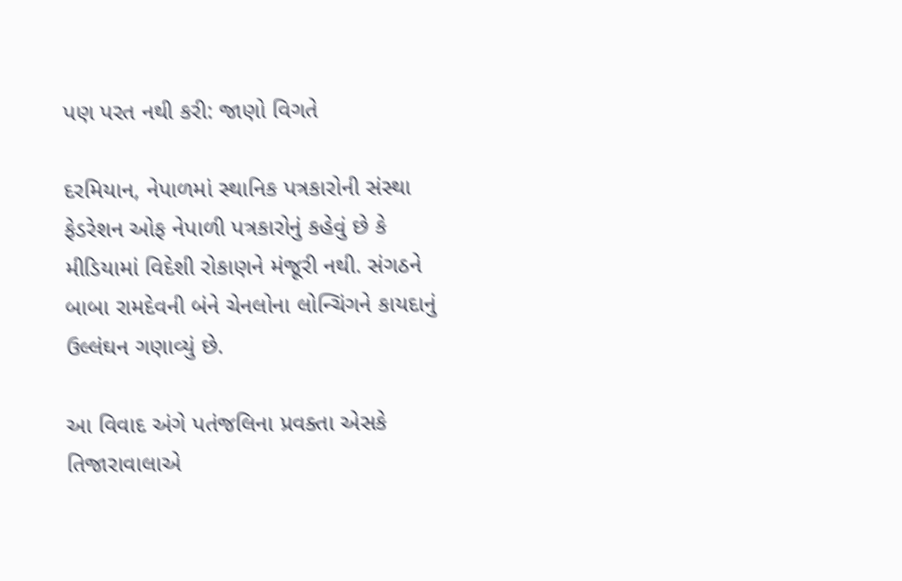પણ પરત નથી કરી: જાણો વિગતે

દરમિયાન, નેપાળમાં સ્થાનિક પત્રકારોની સંસ્થા ફેડરેશન ઓફ નેપાળી પત્રકારોનું કહેવું છે કે મીડિયામાં વિદેશી રોકાણને મંજૂરી નથી. સંગઠને બાબા રામદેવની બંને ચેનલોના લોન્ચિંગને કાયદાનું ઉલ્લંઘન ગણાવ્યું છે.

આ વિવાદ અંગે પતંજલિના પ્રવક્તા એસકે તિજારાવાલાએ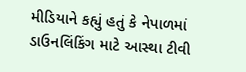મીડિયાને કહ્યું હતું કે નેપાળમાં ડાઉનલિંકિંગ માટે આસ્થા ટીવી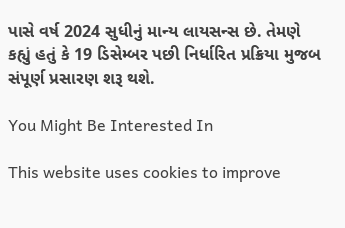પાસે વર્ષ 2024 સુધીનું માન્ય લાયસન્સ છે. તેમણે કહ્યું હતું કે 19 ડિસેમ્બર પછી નિર્ધારિત પ્રક્રિયા મુજબ સંપૂર્ણ પ્રસારણ શરૂ થશે.

You Might Be Interested In

This website uses cookies to improve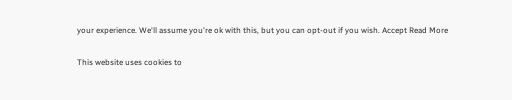your experience. We'll assume you're ok with this, but you can opt-out if you wish. Accept Read More

This website uses cookies to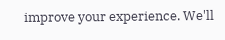improve your experience. We'll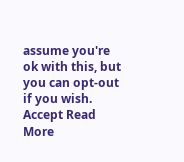assume you're ok with this, but you can opt-out if you wish. Accept Read More